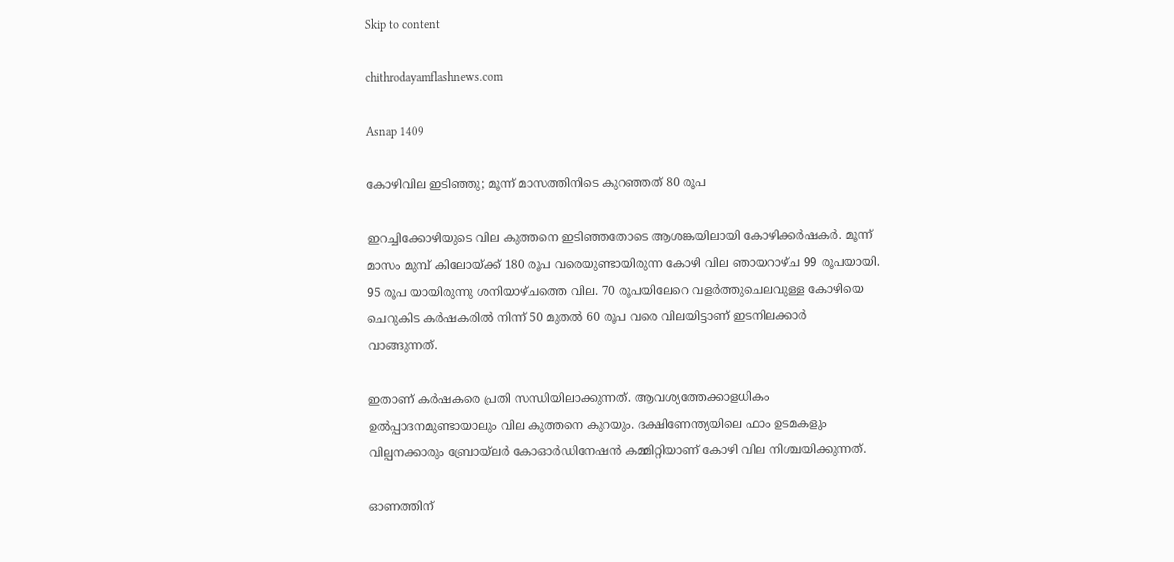Skip to content

chithrodayamflashnews.com

Asnap 1409

കോഴിവില ഇടിഞ്ഞു; മൂന്ന് മാസത്തിനിടെ കുറഞ്ഞത് 80 രൂപ

ഇറച്ചിക്കോഴിയുടെ വില കുത്തനെ ഇടിഞ്ഞതോടെ ആശങ്കയിലായി കോഴിക്കർഷകർ. മൂന്ന് മാസം മുമ്പ് കിലോയ്ക്ക് 180 രൂപ വരെയുണ്ടായിരുന്ന കോഴി വില ഞായറാഴ്ച 99 രൂപയായി. 95 രൂപ യായിരുന്നു ശനിയാഴ്ചത്തെ വില. 70 രൂപയിലേറെ വളർത്തുചെലവുള്ള കോഴിയെ ചെറുകിട കർഷകരിൽ നിന്ന് 50 മുതൽ 60 രൂപ വരെ വിലയിട്ടാണ് ഇടനിലക്കാർ വാങ്ങുന്നത്.

ഇതാണ് കർഷകരെ പ്രതി സന്ധിയിലാക്കുന്നത്. ആവശ്യത്തേക്കാളധികം ഉൽപ്പാദനമുണ്ടായാലും വില കുത്തനെ കുറയും. ദക്ഷിണേന്ത്യയിലെ ഫാം ഉടമകളും വില്പനക്കാരും ബ്രോയ്‌ലർ കോഓർഡിനേഷൻ കമ്മിറ്റിയാണ് കോഴി വില നിശ്ചയിക്കുന്നത്.

ഓണത്തിന്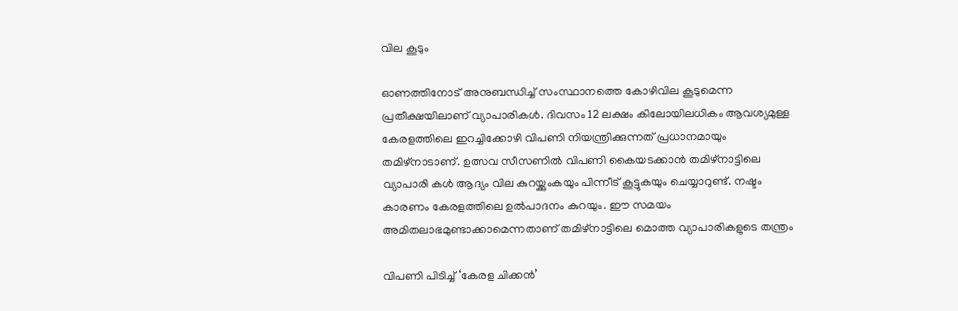വില കൂടും

ഓണത്തിനോട് അനുബന്ധിച്ച് സംസ്ഥാനത്തെ കോഴിവില കൂടുമെന്ന പ്രതീക്ഷയിലാണ് വ്യാപാരികൾ. ദിവസം 12 ലക്ഷം കിലോയിലധികം ആവശ്യമുള്ള കേരളത്തിലെ ഇറച്ചിക്കോഴി വിപണി നിയന്ത്രിക്കുന്നത് പ്രധാനമായും തമിഴ്‌നാടാണ്. ഉത്സവ സീസണിൽ വിപണി കൈയടക്കാൻ തമിഴ്നാട്ടിലെ വ്യാപാരി കൾ ആദ്യം വില കുറയ്ക്കുംകയും പിന്നീട് കൂട്ടുകയും ചെയ്യാറുണ്ട്. നഷ്ടം കാരണം കേരളത്തിലെ ഉൽപാദനം കുറയും. ഈ സമയം അമിതലാഭമുണ്ടാക്കാമെന്നതാണ് തമിഴ്‌നാട്ടിലെ മൊത്ത വ്യാപാരികളുടെ തന്ത്രം

വിപണി പിടിച്ച് ‘കേരള ചിക്കൻ’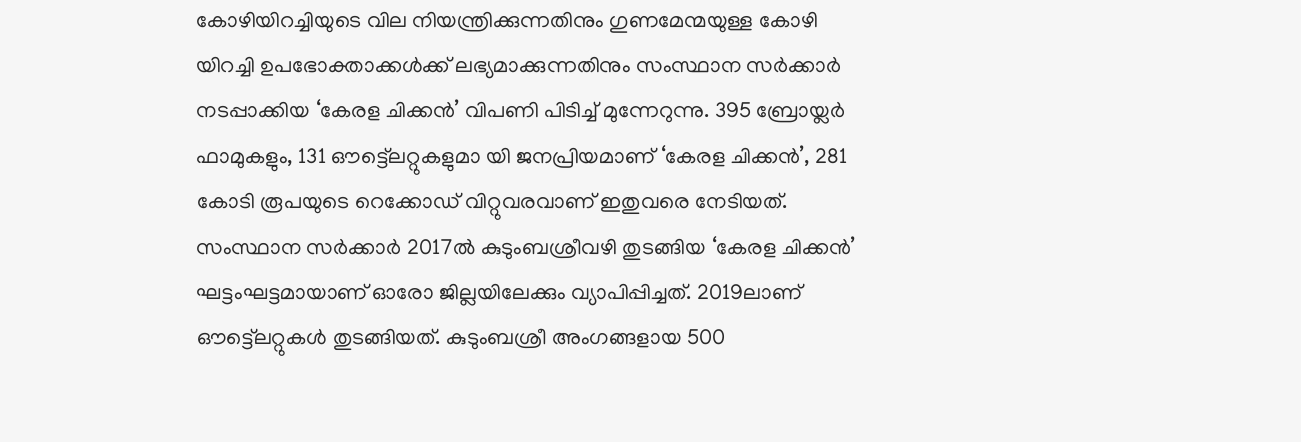കോഴിയിറച്ചിയുടെ വില നിയന്ത്രിക്കുന്നതിനും ഗുണമേന്മയുള്ള കോഴി യിറച്ചി ഉപഭോക്താക്കൾക്ക് ലഭ്യമാക്കുന്നതിനും സംസ്ഥാന സർക്കാർ നടപ്പാക്കിയ ‘കേരള ചിക്കൻ’ വിപണി പിടിച്ച് മുന്നേറുന്നു. 395 ബ്രോയ്ലർ ഫാമുകളും, 131 ഔട്ട്ലെറ്റുകളുമാ യി ജനപ്രിയമാണ് ‘കേരള ചിക്കൻ’, 281 കോടി രൂപയുടെ റെക്കോഡ് വിറ്റുവരവാണ് ഇതുവരെ നേടിയത്. സംസ്ഥാന സർക്കാർ 2017ൽ കുടുംബശ്രീവഴി തുടങ്ങിയ ‘കേരള ചിക്കൻ’ ഘട്ടംഘട്ടമായാണ് ഓരോ ജില്ലയിലേക്കും വ്യാപിപ്പിച്ചത്. 2019ലാണ് ഔട്ട്ലെറ്റുകൾ തുടങ്ങിയത്. കുടുംബശ്രീ അംഗങ്ങളായ 500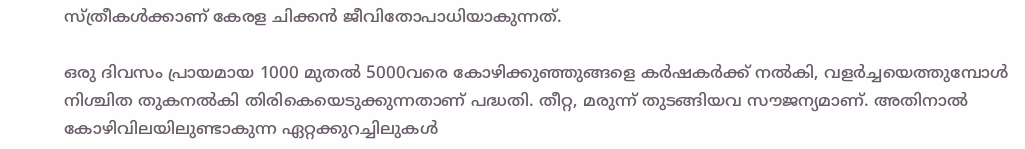സ്ത്രീകൾക്കാണ് കേരള ചിക്കൻ ജീവിതോപാധിയാകുന്നത്.

ഒരു ദിവസം പ്രായമായ 1000 മുതൽ 5000വരെ കോഴിക്കുഞ്ഞുങ്ങളെ കർഷകർക്ക് നൽകി, വളർച്ചയെത്തുമ്പോൾ നിശ്ചിത തുകനൽകി തിരികെയെടുക്കുന്നതാണ് പദ്ധതി. തീറ്റ, മരുന്ന് തുടങ്ങിയവ സൗജന്യമാണ്. അതിനാൽ കോഴിവിലയിലുണ്ടാകുന്ന ഏറ്റക്കുറച്ചിലുകൾ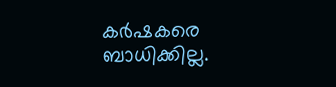കർഷകരെ ബാധിക്കില്ല.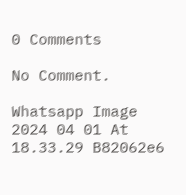0 Comments

No Comment.

Whatsapp Image 2024 04 01 At 18.33.29 B82062e6